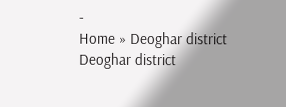-
Home » Deoghar district
Deoghar district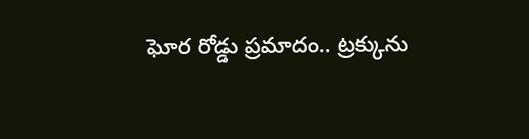ఘోర రోడ్డు ప్రమాదం.. ట్రక్కును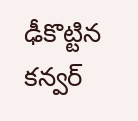ఢీకొట్టిన కన్వర్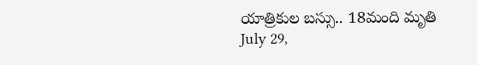యాత్రికుల బస్సు.. 18మంది మృతి
July 29,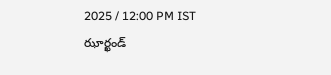2025 / 12:00 PM IST
ఝార్ఖండ్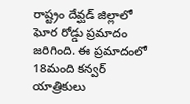రాష్ట్రం దేవ్ఘడ్ జిల్లాలో ఘోర రోడ్డు ప్రమాదం జరిగింది. ఈ ప్రమాదంలో 18మంది కన్వర్ యాత్రికులు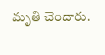మృతి చెందారు.